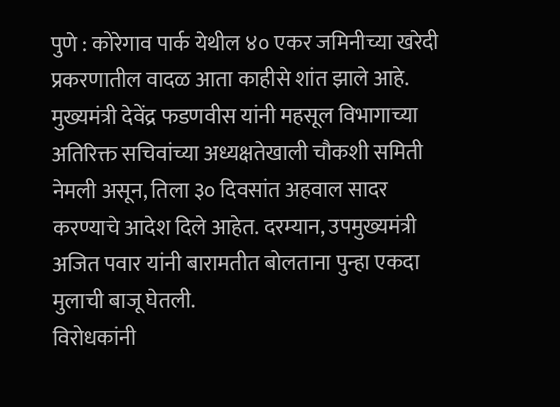पुणे : कोरेगाव पार्क येथील ४० एकर जमिनीच्या खरेदी प्रकरणातील वादळ आता काहीसे शांत झाले आहे. मुख्यमंत्री देवेंद्र फडणवीस यांनी महसूल विभागाच्या अतिरिक्त सचिवांच्या अध्यक्षतेखाली चौकशी समिती नेमली असून, तिला ३० दिवसांत अहवाल सादर करण्याचे आदेश दिले आहेत. दरम्यान, उपमुख्यमंत्री अजित पवार यांनी बारामतीत बोलताना पुन्हा एकदा मुलाची बाजू घेतली.
विरोधकांनी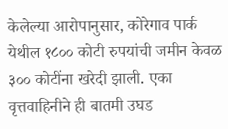केलेल्या आरोपानुसार, कोरेगाव पार्क येथील १८०० कोटी रुपयांची जमीन केवळ ३०० कोटींना खरेदी झाली. एका वृत्तवाहिनीने ही बातमी उघड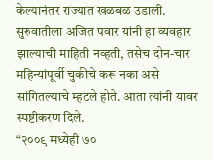केल्यानंतर राज्यात खळबळ उडाली. सुरुवातीला अजित पवार यांनी हा व्यवहार झाल्याची माहिती नव्हती, तसेच दोन-चार महिन्यांपूर्वी चुकीचे करू नका असे सांगितल्याचे म्हटले होते. आता त्यांनी यावर स्पष्टीकरण दिले.
“२००९ मध्येही ७०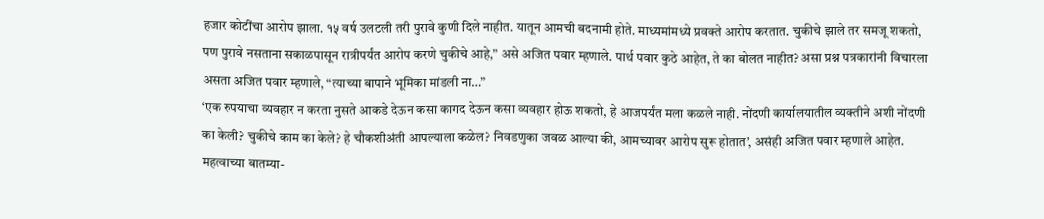हजार कोटींचा आरोप झाला. १५ वर्ष उलटली तरी पुरावे कुणी दिले नाहीत. यातून आमची बदनामी होते. माध्यमांमध्ये प्रवक्ते आरोप करतात. चुकीचे झाले तर समजू शकतो, पण पुरावे नसताना सकाळपासून रात्रीपर्यंत आरोप करणे चुकीचे आहे,” असे अजित पवार म्हणाले. पार्थ पवार कुठे आहेत, ते का बोलत नाहीत? असा प्रश्न पत्रकारांनी विचारला असता अजित पवार म्हणाले, “त्याच्या बापाने भूमिका मांडली ना…”
‘एक रुपयाचा व्यवहार न करता नुसते आकडे देऊन कसा कागद देऊन कसा व्यवहार होऊ शकतो, हे आजपर्यंत मला कळले नाही. नोंदणी कार्यालयातील व्यक्तीने अशी नोंदणी का केली? चुकीचे काम का केले? हे चौकशीअंती आपल्याला कळेल? निवडणुका जवळ आल्या की, आमच्यावर आरोप सुरू होतात’, असंही अजित पवार म्हणाले आहेत.
महत्वाच्या बातम्या-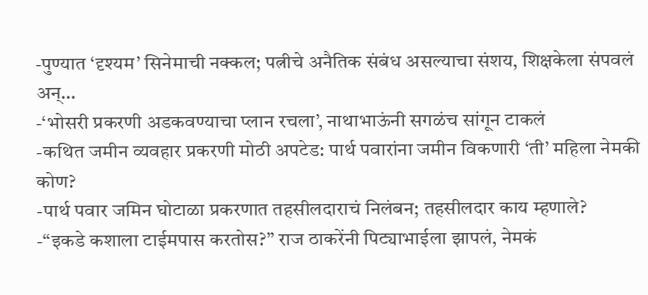-पुण्यात ‘दृश्यम’ सिनेमाची नक्कल; पत्नीचे अनैतिक संबंध असल्याचा संशय, शिक्षकेला संपवलं अन्…
-‘भोसरी प्रकरणी अडकवण्याचा प्लान रचला’, नाथाभाऊंनी सगळंच सांगून टाकलं
-कथित जमीन व्यवहार प्रकरणी मोठी अपटेड: पार्थ पवारांना जमीन विकणारी ‘ती’ महिला नेमकी कोण?
-पार्थ पवार जमिन घोटाळा प्रकरणात तहसीलदाराचं निलंबन; तहसीलदार काय म्हणाले?
-“इकडे कशाला टाईमपास करतोस?” राज ठाकरेंनी पिट्याभाईला झापलं, नेमकं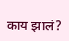काय झालं?